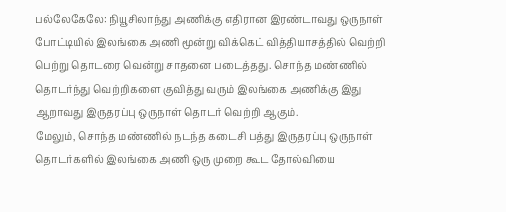பல்லேகேலே: நியூசிலாந்து அணிக்கு எதிரான இரண்டாவது ஒருநாள் போட்டியில் இலங்கை அணி மூன்று விக்கெட் வித்தியாசத்தில் வெற்றி பெற்று தொடரை வென்று சாதனை படைத்தது. சொந்த மண்ணில் தொடர்ந்து வெற்றிகளை குவித்து வரும் இலங்கை அணிக்கு இது ஆறாவது இருதரப்பு ஒருநாள் தொடர் வெற்றி ஆகும்.
மேலும், சொந்த மண்ணில் நடந்த கடைசி பத்து இருதரப்பு ஒருநாள் தொடர்களில் இலங்கை அணி ஒரு முறை கூட தோல்வியை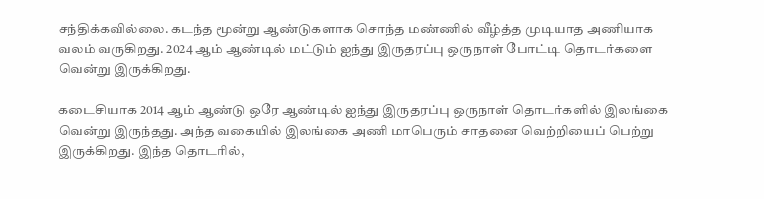சந்திக்கவில்லை. கடந்த மூன்று ஆண்டுகளாக சொந்த மண்ணில் வீழ்த்த முடியாத அணியாக வலம் வருகிறது. 2024 ஆம் ஆண்டில் மட்டும் ஐந்து இருதரப்பு ஒருநாள் போட்டி தொடர்களை வென்று இருக்கிறது.

கடைசியாக 2014 ஆம் ஆண்டு ஒரே ஆண்டில் ஐந்து இருதரப்பு ஒருநாள் தொடர்களில் இலங்கை வென்று இருந்தது. அந்த வகையில் இலங்கை அணி மாபெரும் சாதனை வெற்றியைப் பெற்று இருக்கிறது. இந்த தொடரில்,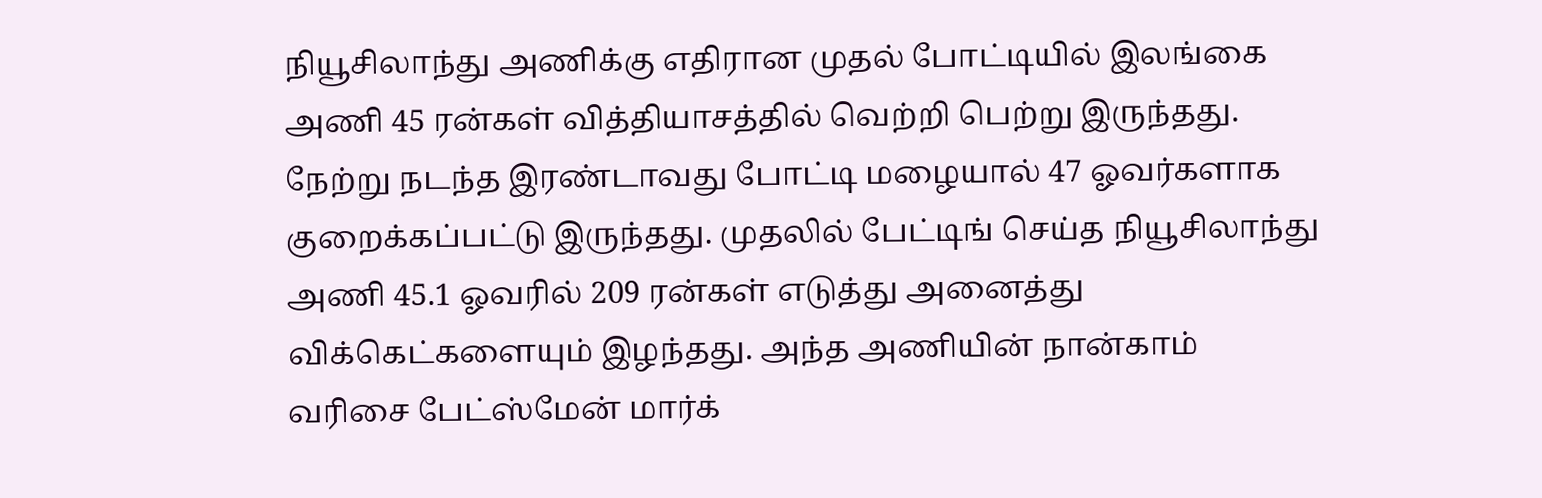நியூசிலாந்து அணிக்கு எதிரான முதல் போட்டியில் இலங்கை அணி 45 ரன்கள் வித்தியாசத்தில் வெற்றி பெற்று இருந்தது.
நேற்று நடந்த இரண்டாவது போட்டி மழையால் 47 ஓவர்களாக குறைக்கப்பட்டு இருந்தது. முதலில் பேட்டிங் செய்த நியூசிலாந்து அணி 45.1 ஓவரில் 209 ரன்கள் எடுத்து அனைத்து விக்கெட்களையும் இழந்தது. அந்த அணியின் நான்காம் வரிசை பேட்ஸ்மேன் மார்க்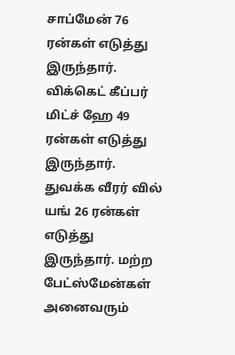சாப்மேன் 76 ரன்கள் எடுத்து இருந்தார். விக்கெட் கீப்பர் மிட்ச் ஹே 49 ரன்கள் எடுத்து இருந்தார்.
துவக்க வீரர் வில் யங் 26 ரன்கள் எடுத்து இருந்தார். மற்ற பேட்ஸ்மேன்கள் அனைவரும்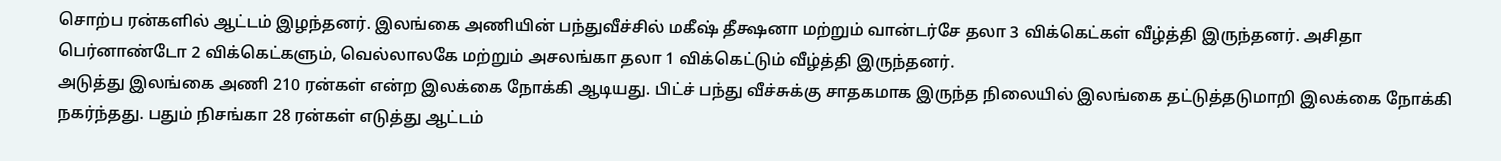சொற்ப ரன்களில் ஆட்டம் இழந்தனர். இலங்கை அணியின் பந்துவீச்சில் மகீஷ் தீக்ஷனா மற்றும் வான்டர்சே தலா 3 விக்கெட்கள் வீழ்த்தி இருந்தனர். அசிதா பெர்னாண்டோ 2 விக்கெட்களும், வெல்லாலகே மற்றும் அசலங்கா தலா 1 விக்கெட்டும் வீழ்த்தி இருந்தனர்.
அடுத்து இலங்கை அணி 210 ரன்கள் என்ற இலக்கை நோக்கி ஆடியது. பிட்ச் பந்து வீச்சுக்கு சாதகமாக இருந்த நிலையில் இலங்கை தட்டுத்தடுமாறி இலக்கை நோக்கி நகர்ந்தது. பதும் நிசங்கா 28 ரன்கள் எடுத்து ஆட்டம்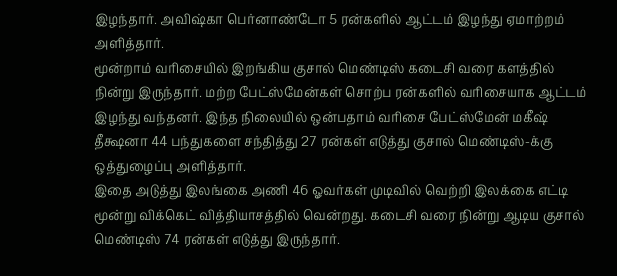இழந்தார். அவிஷ்கா பெர்னாண்டோ 5 ரன்களில் ஆட்டம் இழந்து ஏமாற்றம் அளித்தார்.
மூன்றாம் வரிசையில் இறங்கிய குசால் மெண்டிஸ் கடைசி வரை களத்தில் நின்று இருந்தார். மற்ற பேட்ஸ்மேன்கள் சொற்ப ரன்களில் வரிசையாக ஆட்டம் இழந்து வந்தனர். இந்த நிலையில் ஒன்பதாம் வரிசை பேட்ஸ்மேன் மகீஷ் தீக்ஷனா 44 பந்துகளை சந்தித்து 27 ரன்கள் எடுத்து குசால் மெண்டிஸ்-க்கு ஒத்துழைப்பு அளித்தார்.
இதை அடுத்து இலங்கை அணி 46 ஓவர்கள் முடிவில் வெற்றி இலக்கை எட்டி மூன்று விக்கெட் வித்தியாசத்தில் வென்றது. கடைசி வரை நின்று ஆடிய குசால் மெண்டிஸ் 74 ரன்கள் எடுத்து இருந்தார்.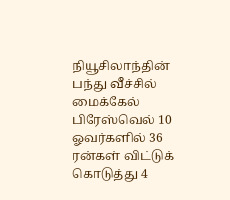நியூசிலாந்தின் பந்து வீச்சில் மைக்கேல் பிரேஸ்வெல் 10 ஓவர்களில் 36 ரன்கள் விட்டுக் கொடுத்து 4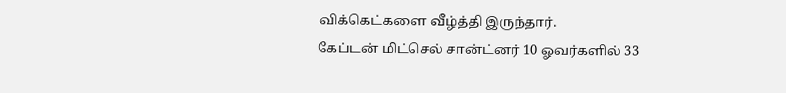விக்கெட்களை வீழ்த்தி இருந்தார்.
கேப்டன் மிட்செல் சான்ட்னர் 10 ஓவர்களில் 33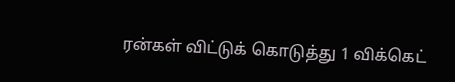ரன்கள் விட்டுக் கொடுத்து 1 விக்கெட்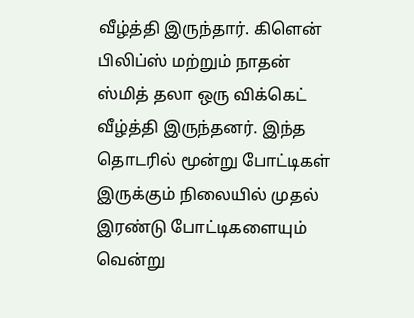வீழ்த்தி இருந்தார். கிளென் பிலிப்ஸ் மற்றும் நாதன் ஸ்மித் தலா ஒரு விக்கெட் வீழ்த்தி இருந்தனர். இந்த தொடரில் மூன்று போட்டிகள் இருக்கும் நிலையில் முதல் இரண்டு போட்டிகளையும் வென்று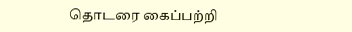தொடரை கைப்பற்றி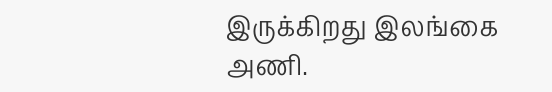இருக்கிறது இலங்கை அணி.